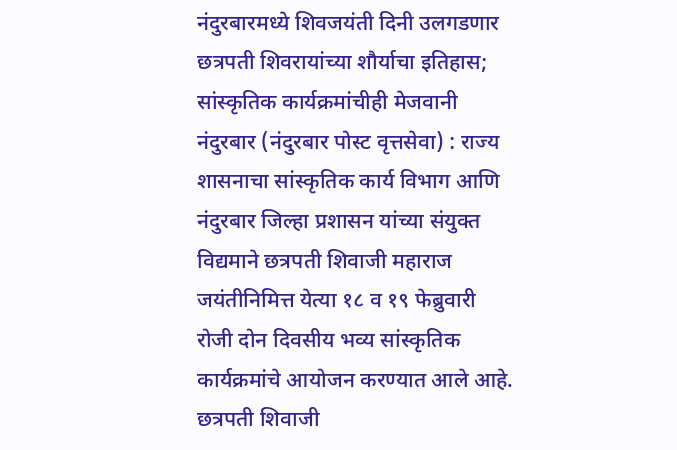नंदुरबारमध्ये शिवजयंती दिनी उलगडणार छत्रपती शिवरायांच्या शौर्याचा इतिहास; सांस्कृतिक कार्यक्रमांचीही मेजवानी
नंदुरबार (नंदुरबार पोस्ट वृत्तसेवा) : राज्य शासनाचा सांस्कृतिक कार्य विभाग आणि नंदुरबार जिल्हा प्रशासन यांच्या संयुक्त विद्यमाने छत्रपती शिवाजी महाराज जयंतीनिमित्त येत्या १८ व १९ फेब्रुवारी रोजी दोन दिवसीय भव्य सांस्कृतिक कार्यक्रमांचे आयोजन करण्यात आले आहे. छत्रपती शिवाजी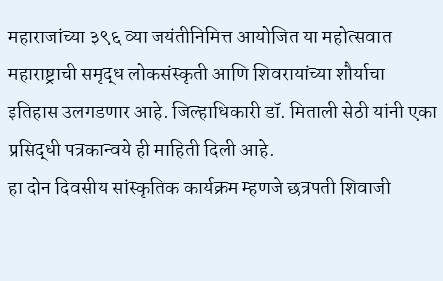महाराजांच्या ३९६ व्या जयंतीनिमित्त आयोजित या महोत्सवात महाराष्ट्राची समृद्ध लोकसंस्कृती आणि शिवरायांच्या शौर्याचा इतिहास उलगडणार आहे. जिल्हाधिकारी डॉ. मिताली सेठी यांनी एका प्रसिद्धी पत्रकान्वये ही माहिती दिली आहे.
हा दोन दिवसीय सांस्कृतिक कार्यक्रम म्हणजे छत्रपती शिवाजी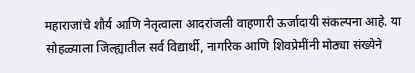महाराजांचे शौर्य आणि नेतृत्वाला आदरांजली वाहणारी ऊर्जादायी संकल्पना आहे. या सोहळ्याला जिल्ह्यातील सर्व विद्यार्थी, नागरिक आणि शिवप्रेमींनी मोठ्या संख्येने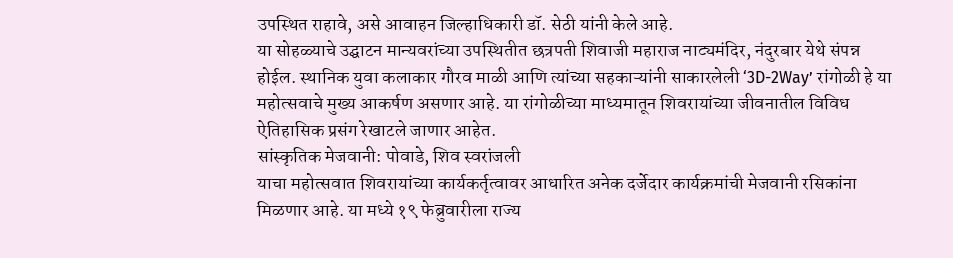उपस्थित राहावे, असे आवाहन जिल्हाधिकारी डॉ. सेठी यांनी केले आहे.
या सोहळ्याचे उद्घाटन मान्यवरांच्या उपस्थितीत छत्रपती शिवाजी महाराज नाट्यमंदिर, नंदुरबार येथे संपन्न होईल. स्थानिक युवा कलाकार गौरव माळी आणि त्यांच्या सहकाऱ्यांनी साकारलेली ‘3D-2Way’ रांगोळी हे या महोत्सवाचे मुख्य आकर्षण असणार आहे. या रांगोळीच्या माध्यमातून शिवरायांच्या जीवनातील विविध ऐतिहासिक प्रसंग रेखाटले जाणार आहेत.
सांस्कृतिक मेजवानी: पोवाडे, शिव स्वरांजली
याचा महोत्सवात शिवरायांच्या कार्यकर्तृत्वावर आधारित अनेक दर्जेदार कार्यक्रमांची मेजवानी रसिकांना मिळणार आहे. या मध्ये १९ फेब्रुवारीला राज्य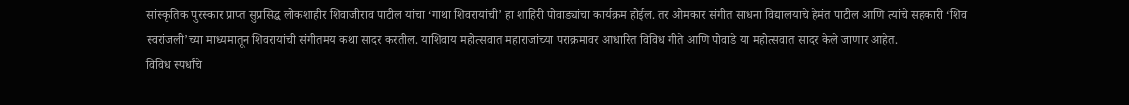सांस्कृतिक पुरस्कार प्राप्त सुप्रसिद्ध लोकशाहीर शिवाजीराव पाटील यांचा ‘गाथा शिवरायांची’ हा शाहिरी पोवाड्यांचा कार्यक्रम होईल. तर ओमकार संगीत साधना विद्यालयाचे हेमंत पाटील आणि त्यांचे सहकारी ‘शिव स्वरांजली’च्या माध्यमातून शिवरायांची संगीतमय कथा सादर करतील. याशिवाय महोत्सवात महाराजांच्या पराक्रमावर आधारित विविध गीते आणि पोवाडे या महोत्सवात सादर केले जाणार आहेत.
विविध स्पर्धांचे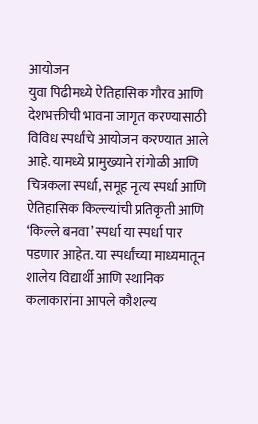आयोजन
युवा पिढीमध्ये ऐतिहासिक गौरव आणि देशभक्तीची भावना जागृत करण्यासाठी विविध स्पर्धांचे आयोजन करण्यात आले आहे. यामध्ये प्रामुख्याने रांगोळी आणि चित्रकला स्पर्धा, समूह नृत्य स्पर्धा आणि ऐतिहासिक किल्ल्यांची प्रतिकृती आणि ‘किल्ले बनवा’ स्पर्धा या स्पर्धा पार पडणार आहेत. या स्पर्धांच्या माध्यमातून शालेय विद्यार्थी आणि स्थानिक कलाकारांना आपले कौशल्य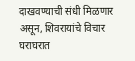दाखवण्याची संधी मिळणार असून, शिवरायांचे विचार घराघरात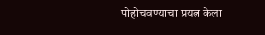पोहोचवण्याचा प्रयत्न केला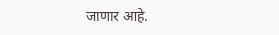जाणार आहे.